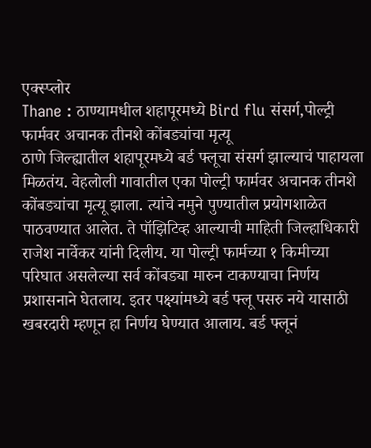एक्स्प्लोर
Thane : ठाण्यामधील शहापूरमध्ये Bird flu संसर्ग,पोल्ट्री फार्मवर अचानक तीनशे कोंबड्यांचा मृत्यू
ठाणे जिल्ह्यातील शहापूरमध्ये बर्ड फ्लूचा संसर्ग झाल्याचं पाहायला मिळतंय. वेहलोली गावातील एका पोल्ट्री फार्मवर अचानक तीनशे कोंबड्यांचा मृत्यू झाला. त्यांचे नमुने पुण्यातील प्रयोगशाळेत पाठवण्यात आलेत. ते पॉझिटिव्ह आल्याची माहिती जिल्हाधिकारी राजेश नार्वेकर यांनी दिलीय. या पोल्ट्री फार्मच्या १ किमीच्या परिघात असलेल्या सर्व कोंबड्या मारुन टाकण्याचा निर्णय प्रशासनाने घेतलाय. इतर पक्ष्यांमध्ये बर्ड फ्लू पसरु नये यासाठी खबरदारी म्हणून हा निर्णय घेण्यात आलाय. बर्ड फ्लूनं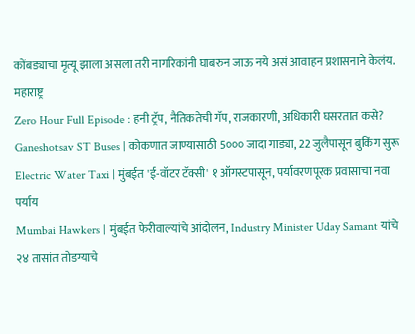कोंबड्याचा मृत्यू झाला असला तरी नागरिकांनी घाबरुन जाऊ नये असं आवाहन प्रशासनाने केलंय.
महाराष्ट्र
Zero Hour Full Episode : हनी ट्रॅप, नैतिकतेची गॅप, राजकारणी, अधिकारी घसरतात कसे?
Ganeshotsav ST Buses | कोकणात जाण्यासाठी 5००० जादा गाड्या, 22 जुलैपासून बुकिंग सुरू
Electric Water Taxi | मुंबईत 'ई-वॉटर टॅक्सी' १ ऑगस्टपासून, पर्यावरणपूरक प्रवासाचा नवा पर्याय
Mumbai Hawkers | मुंबईत फेरीवाल्यांचे आंदोलन, Industry Minister Uday Samant यांचे २४ तासांत तोडग्याचे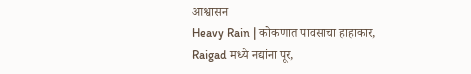आश्वासन
Heavy Rain | कोकणात पावसाचा हाहाकार, Raigad मध्ये नद्यांना पूर,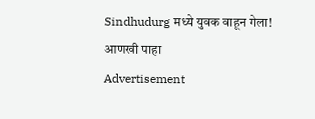Sindhudurg मध्ये युवक वाहून गेला!
आणखी पाहा
Advertisement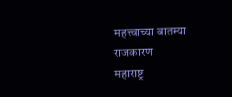महत्त्वाच्या बातम्या
राजकारण
महाराष्ट्र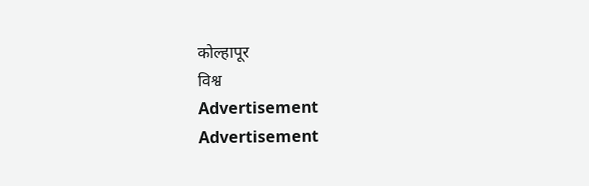कोल्हापूर
विश्व
Advertisement
Advertisement